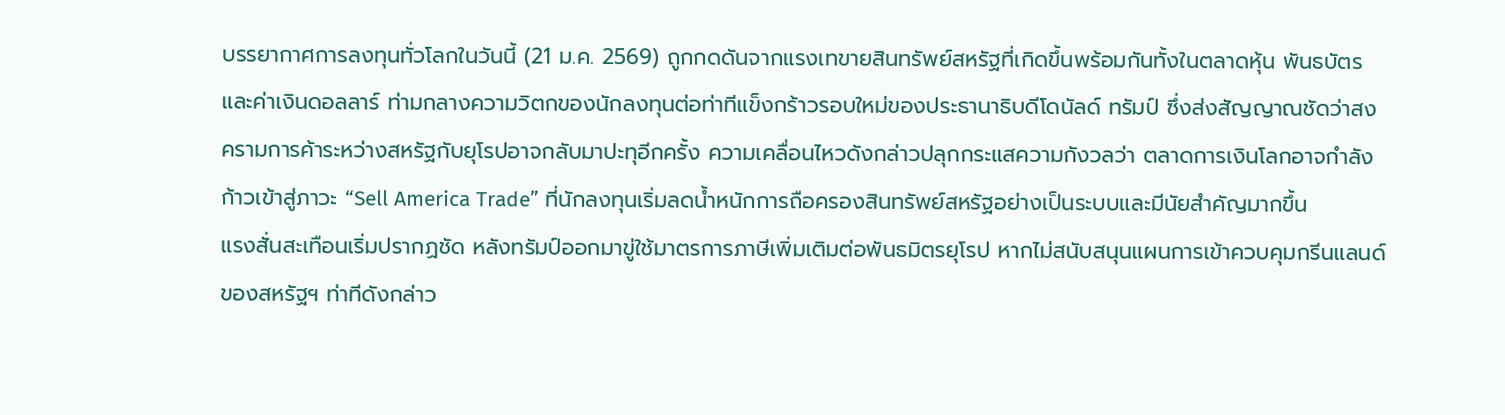บรรยากาศการลงทุนทั่วโลกในวันนี้ (21 ม.ค. 2569) ถูกกดดันจากแรงเทขายสินทรัพย์สหรัฐที่เกิดขึ้นพร้อมกันทั้งในตลาดหุ้น พันธบัตร และค่าเงินดอลลาร์ ท่ามกลางความวิตกของนักลงทุนต่อท่าทีแข็งกร้าวรอบใหม่ของประธานาธิบดีโดนัลด์ ทรัมป์ ซึ่งส่งสัญญาณชัดว่าสงครามการค้าระหว่างสหรัฐกับยุโรปอาจกลับมาปะทุอีกครั้ง ความเคลื่อนไหวดังกล่าวปลุกกระแสความกังวลว่า ตลาดการเงินโลกอาจกำลังก้าวเข้าสู่ภาวะ “Sell America Trade” ที่นักลงทุนเริ่มลดน้ำหนักการถือครองสินทรัพย์สหรัฐอย่างเป็นระบบและมีนัยสำคัญมากขึ้น
แรงสั่นสะเทือนเริ่มปรากฏชัด หลังทรัมป์ออกมาขู่ใช้มาตรการภาษีเพิ่มเติมต่อพันธมิตรยุโรป หากไม่สนับสนุนแผนการเข้าควบคุมกรีนแลนด์ของสหรัฐฯ ท่าทีดังกล่าว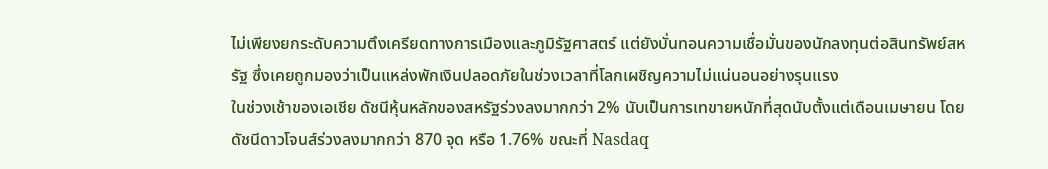ไม่เพียงยกระดับความตึงเครียดทางการเมืองและภูมิรัฐศาสตร์ แต่ยังบั่นทอนความเชื่อมั่นของนักลงทุนต่อสินทรัพย์สหรัฐ ซึ่งเคยถูกมองว่าเป็นแหล่งพักเงินปลอดภัยในช่วงเวลาที่โลกเผชิญความไม่แน่นอนอย่างรุนแรง
ในช่วงเช้าของเอเชีย ดัชนีหุ้นหลักของสหรัฐร่วงลงมากกว่า 2% นับเป็นการเทขายหนักที่สุดนับตั้งแต่เดือนเมษายน โดยดัชนีดาวโจนส์ร่วงลงมากกว่า 870 จุด หรือ 1.76% ขณะที่ Nasdaq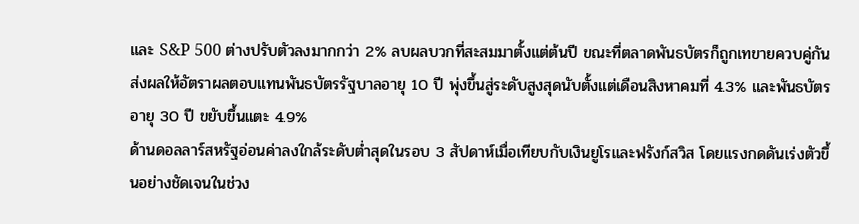และ S&P 500 ต่างปรับตัวลงมากกว่า 2% ลบผลบวกที่สะสมมาตั้งแต่ต้นปี ขณะที่ตลาดพันธบัตรก็ถูกเทขายควบคู่กัน ส่งผลให้อัตราผลตอบแทนพันธบัตรรัฐบาลอายุ 10 ปี พุ่งขึ้นสู่ระดับสูงสุดนับตั้งแต่เดือนสิงหาคมที่ 4.3% และพันธบัตรอายุ 30 ปี ขยับขึ้นแตะ 4.9%
ด้านดอลลาร์สหรัฐอ่อนค่าลงใกล้ระดับต่ำสุดในรอบ 3 สัปดาห์เมื่อเทียบกับเงินยูโรและฟรังก์สวิส โดยแรงกดดันเร่งตัวขึ้นอย่างชัดเจนในช่วง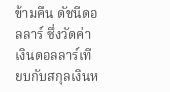ข้ามคืน ดัชนีดอลลาร์ ซึ่งวัดค่าเงินดอลลาร์เทียบกับสกุลเงินห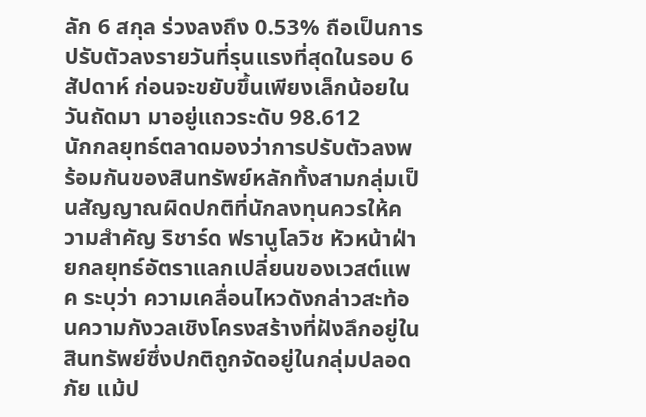ลัก 6 สกุล ร่วงลงถึง 0.53% ถือเป็นการปรับตัวลงรายวันที่รุนแรงที่สุดในรอบ 6 สัปดาห์ ก่อนจะขยับขึ้นเพียงเล็กน้อยในวันถัดมา มาอยู่แถวระดับ 98.612
นักกลยุทธ์ตลาดมองว่าการปรับตัวลงพร้อมกันของสินทรัพย์หลักทั้งสามกลุ่มเป็นสัญญาณผิดปกติที่นักลงทุนควรให้ความสำคัญ ริชาร์ด ฟรานูโลวิช หัวหน้าฝ่ายกลยุทธ์อัตราแลกเปลี่ยนของเวสต์แพค ระบุว่า ความเคลื่อนไหวดังกล่าวสะท้อนความกังวลเชิงโครงสร้างที่ฝังลึกอยู่ในสินทรัพย์ซึ่งปกติถูกจัดอยู่ในกลุ่มปลอดภัย แม้ป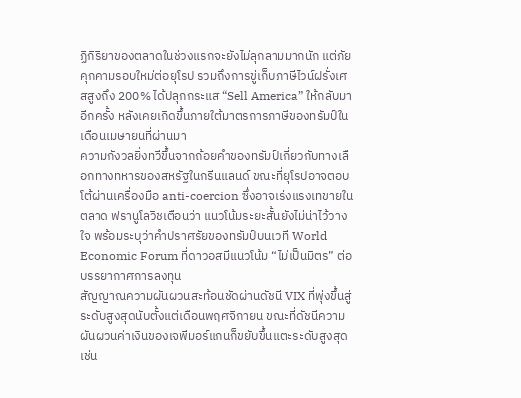ฏิกิริยาของตลาดในช่วงแรกจะยังไม่ลุกลามมากนัก แต่ภัยคุกคามรอบใหม่ต่อยุโรป รวมถึงการขู่เก็บภาษีไวน์ฝรั่งเศสสูงถึง 200% ได้ปลุกกระแส “Sell America” ให้กลับมาอีกครั้ง หลังเคยเกิดขึ้นภายใต้มาตรการภาษีของทรัมป์ในเดือนเมษายนที่ผ่านมา
ความกังวลยิ่งทวีขึ้นจากถ้อยคำของทรัมป์เกี่ยวกับทางเลือกทางทหารของสหรัฐในกรีนแลนด์ ขณะที่ยุโรปอาจตอบโต้ผ่านเครื่องมือ anti-coercion ซึ่งอาจเร่งแรงเทขายในตลาด ฟรานูโลวิชเตือนว่า แนวโน้มระยะสั้นยังไม่น่าไว้วางใจ พร้อมระบุว่าคำปราศรัยของทรัมป์บนเวที World Economic Forum ที่ดาวอสมีแนวโน้ม “ไม่เป็นมิตร” ต่อบรรยากาศการลงทุน
สัญญาณความผันผวนสะท้อนชัดผ่านดัชนี VIX ที่พุ่งขึ้นสู่ระดับสูงสุดนับตั้งแต่เดือนพฤศจิกายน ขณะที่ดัชนีความผันผวนค่าเงินของเจพีมอร์แกนก็ขยับขึ้นแตะระดับสูงสุดเช่น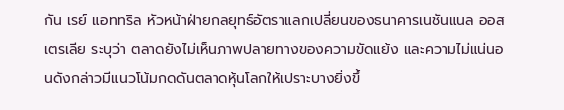กัน เรย์ แอททริล หัวหน้าฝ่ายกลยุทธ์อัตราแลกเปลี่ยนของธนาคารเนชันแนล ออสเตรเลีย ระบุว่า ตลาดยังไม่เห็นภาพปลายทางของความขัดแย้ง และความไม่แน่นอนดังกล่าวมีแนวโน้มกดดันตลาดหุ้นโลกให้เปราะบางยิ่งขึ้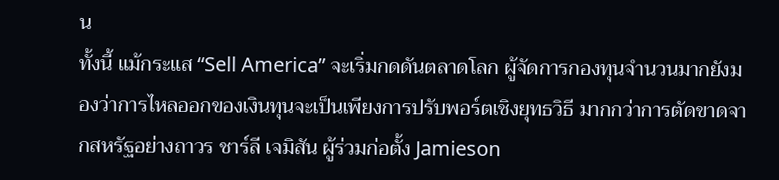น
ทั้งนี้ แม้กระแส “Sell America” จะเริ่มกดดันตลาดโลก ผู้จัดการกองทุนจำนวนมากยังมองว่าการไหลออกของเงินทุนจะเป็นเพียงการปรับพอร์ตเชิงยุทธวิธี มากกว่าการตัดขาดจากสหรัฐอย่างถาวร ชาร์ลี เจมิสัน ผู้ร่วมก่อตั้ง Jamieson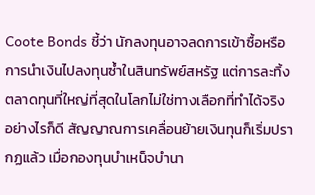Coote Bonds ชี้ว่า นักลงทุนอาจลดการเข้าซื้อหรือการนำเงินไปลงทุนซ้ำในสินทรัพย์สหรัฐ แต่การละทิ้งตลาดทุนที่ใหญ่ที่สุดในโลกไม่ใช่ทางเลือกที่ทำได้จริง
อย่างไรก็ดี สัญญาณการเคลื่อนย้ายเงินทุนก็เริ่มปรากฏแล้ว เมื่อกองทุนบำเหน็จบำนา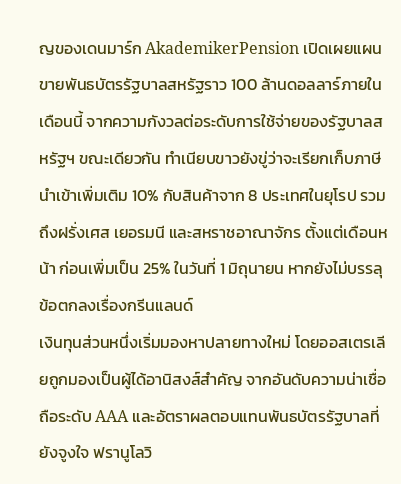ญของเดนมาร์ก AkademikerPension เปิดเผยแผนขายพันธบัตรรัฐบาลสหรัฐราว 100 ล้านดอลลาร์ภายในเดือนนี้ จากความกังวลต่อระดับการใช้จ่ายของรัฐบาลสหรัฐฯ ขณะเดียวกัน ทำเนียบขาวยังขู่ว่าจะเรียกเก็บภาษีนำเข้าเพิ่มเติม 10% กับสินค้าจาก 8 ประเทศในยุโรป รวมถึงฝรั่งเศส เยอรมนี และสหราชอาณาจักร ตั้งแต่เดือนหน้า ก่อนเพิ่มเป็น 25% ในวันที่ 1 มิถุนายน หากยังไม่บรรลุข้อตกลงเรื่องกรีนแลนด์
เงินทุนส่วนหนึ่งเริ่มมองหาปลายทางใหม่ โดยออสเตรเลียถูกมองเป็นผู้ได้อานิสงส์สำคัญ จากอันดับความน่าเชื่อถือระดับ AAA และอัตราผลตอบแทนพันธบัตรรัฐบาลที่ยังจูงใจ ฟรานูโลวิ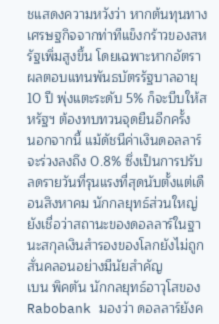ชแสดงความหวังว่า หากต้นทุนทางเศรษฐกิจจากท่าทีแข็งกร้าวของสหรัฐเพิ่มสูงขึ้น โดยเฉพาะหากอัตราผลตอบแทนพันธบัตรรัฐบาลอายุ 10 ปี พุ่งแตะระดับ 5% ก็จะบีบให้สหรัฐฯ ต้องทบทวนจุดยืนอีกครั้ง
นอกจากนี้ แม้ดัชนีค่าเงินดอลลาร์จะร่วงลงถึง 0.8% ซึ่งเป็นการปรับลดรายวันที่รุนแรงที่สุดนับตั้งแต่เดือนสิงหาคม นักกลยุทธ์ส่วนใหญ่ยังเชื่อว่าสถานะของดอลลาร์ในฐานะสกุลเงินสำรองของโลกยังไม่ถูกสั่นคลอนอย่างมีนัยสำคัญ
เบน พิคตัน นักกลยุทธ์อาวุโสของ Rabobank มองว่า ดอลลาร์ยังค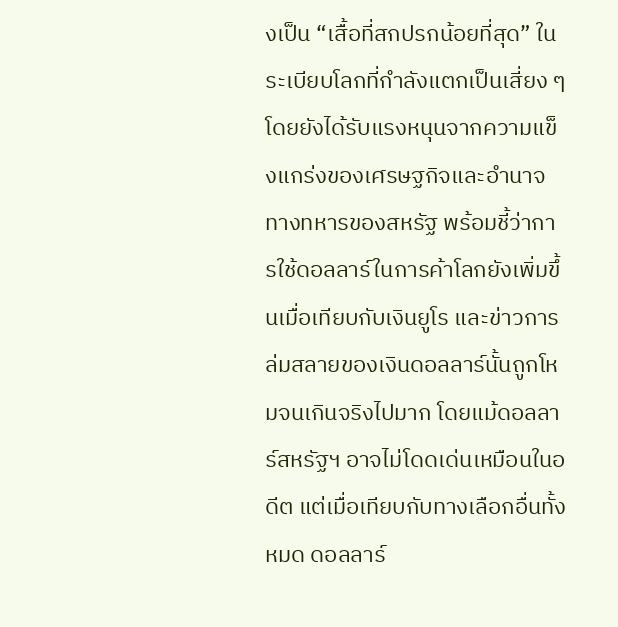งเป็น “เสื้อที่สกปรกน้อยที่สุด” ในระเบียบโลกที่กำลังแตกเป็นเสี่ยง ๆ โดยยังได้รับแรงหนุนจากความแข็งแกร่งของเศรษฐกิจและอำนาจทางทหารของสหรัฐ พร้อมชี้ว่าการใช้ดอลลาร์ในการค้าโลกยังเพิ่มขึ้นเมื่อเทียบกับเงินยูโร และข่าวการล่มสลายของเงินดอลลาร์นั้นถูกโหมจนเกินจริงไปมาก โดยแม้ดอลลาร์สหรัฐฯ อาจไม่โดดเด่นเหมือนในอดีต แต่เมื่อเทียบกับทางเลือกอื่นทั้งหมด ดอลลาร์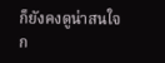ก็ยังคงดูน่าสนใจก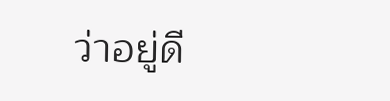ว่าอยู่ดี